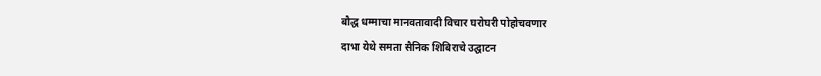बौद्ध धम्माचा मानवतावादी विचार घरोघरी पोहोचवणार
दाभा येथे समता सैनिक शिबिराचे उद्घाटन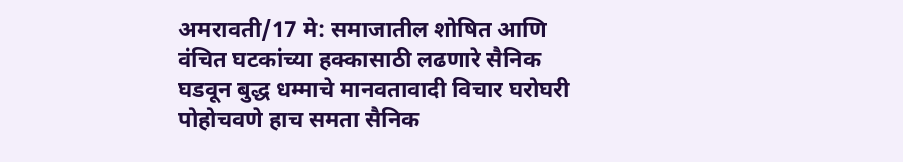अमरावती/17 मे: समाजातील शोषित आणि वंचित घटकांच्या हक्कासाठी लढणारे सैनिक घडवून बुद्ध धम्माचे मानवतावादी विचार घरोघरी पोहोचवणे हाच समता सैनिक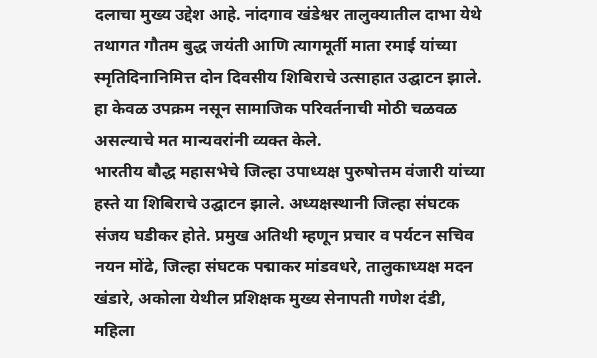दलाचा मुख्य उद्देश आहे. नांदगाव खंडेश्वर तालुक्यातील दाभा येथे तथागत गौतम बुद्ध जयंती आणि त्यागमूर्ती माता रमाई यांच्या स्मृतिदिनानिमित्त दोन दिवसीय शिबिराचे उत्साहात उद्घाटन झाले. हा केवळ उपक्रम नसून सामाजिक परिवर्तनाची मोठी चळवळ असल्याचे मत मान्यवरांनी व्यक्त केले.
भारतीय बौद्ध महासभेचे जिल्हा उपाध्यक्ष पुरुषोत्तम वंजारी यांच्या हस्ते या शिबिराचे उद्घाटन झाले. अध्यक्षस्थानी जिल्हा संघटक संजय घडीकर होते. प्रमुख अतिथी म्हणून प्रचार व पर्यटन सचिव नयन मोंढे, जिल्हा संघटक पद्माकर मांडवधरे, तालुकाध्यक्ष मदन खंडारे, अकोला येथील प्रशिक्षक मुख्य सेनापती गणेश दंडी, महिला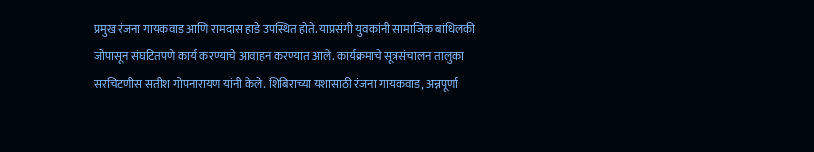प्रमुख रंजना गायकवाड आणि रामदास हाडे उपस्थित होते. याप्रसंगी युवकांनी सामाजिक बांधिलकी जोपासून संघटितपणे कार्य करण्याचे आवाहन करण्यात आले. कार्यक्रमाचे सूत्रसंचालन तालुका सरचिटणीस सतीश गोपनारायण यांनी केले. शिबिराच्या यशासाठी रंजना गायकवाड, अन्नपूर्णा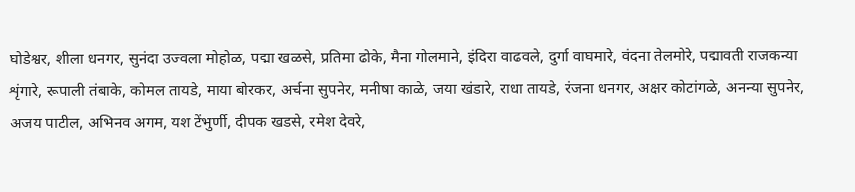घोडेश्वर, शीला धनगर, सुनंदा उज्वला मोहोळ, पद्मा खळसे, प्रतिमा ढोके, मैना गोलमाने, इंदिरा वाढवले, दुर्गा वाघमारे, वंदना तेलमोरे, पद्मावती राजकन्या शृंगारे, रूपाली तंबाके, कोमल तायडे, माया बोरकर, अर्चना सुपनेर, मनीषा काळे, जया खंडारे, राधा तायडे, रंजना धनगर, अक्षर कोटांगळे, अनन्या सुपनेर, अजय पाटील, अभिनव अगम, यश टेंभुर्णी, दीपक खडसे, रमेश देवरे,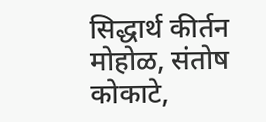सिद्धार्थ कीर्तन मोहोळ, संतोष कोकाटे,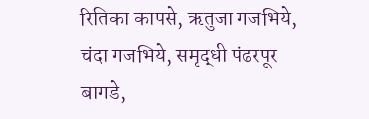रितिका कापसे, ऋतुजा गजभिये, चंदा गजभिये, समृद्धी पंढरपूर बागडे,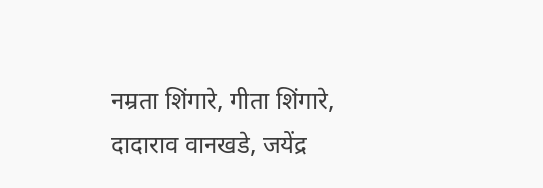नम्रता शिंगारे, गीता शिंगारे, दादाराव वानखडे, जयेंद्र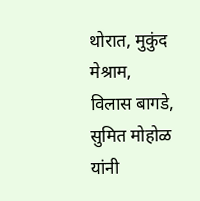थोरात, मुकुंद मेश्राम, विलास बागडे, सुमित मोहोळ यांनी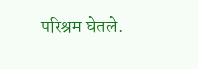परिश्रम घेतले.